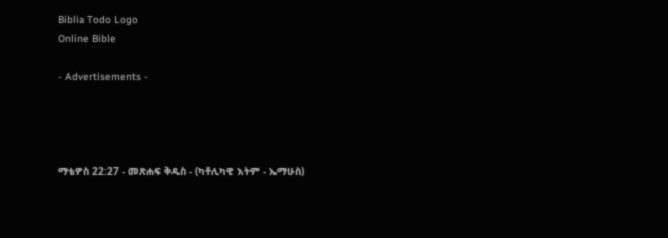Biblia Todo Logo
Online Bible

- Advertisements -




ማቴዎስ 22:27 - መጽሐፍ ቅዱስ - (ካቶሊካዊ እትም - ኤማሁስ)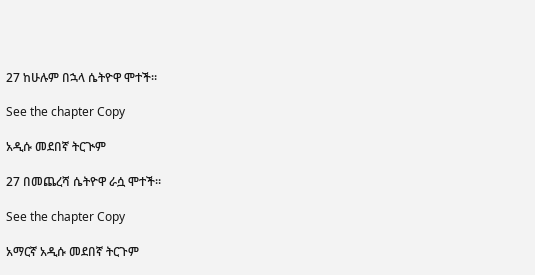27 ከሁሉም በኋላ ሴትዮዋ ሞተች።

See the chapter Copy

አዲሱ መደበኛ ትርጒም

27 በመጨረሻ ሴትዮዋ ራሷ ሞተች።

See the chapter Copy

አማርኛ አዲሱ መደበኛ ትርጉም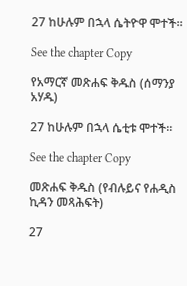27 ከሁሉም በኋላ ሴትዮዋ ሞተች።

See the chapter Copy

የአማርኛ መጽሐፍ ቅዱስ (ሰማንያ አሃዱ)

27 ከሁሉም በኋላ ሴቲቱ ሞተች።

See the chapter Copy

መጽሐፍ ቅዱስ (የብሉይና የሐዲስ ኪዳን መጻሕፍት)

27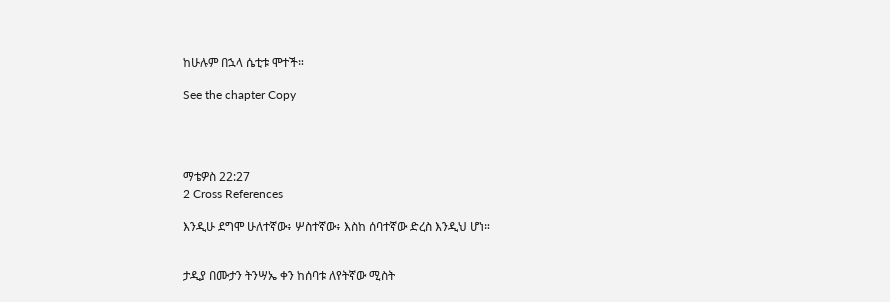ከሁሉም በኋላ ሴቲቱ ሞተች።

See the chapter Copy




ማቴዎስ 22:27
2 Cross References

እንዲሁ ደግሞ ሁለተኛው፥ ሦስተኛው፥ እስከ ሰባተኛው ድረስ እንዲህ ሆነ።


ታዲያ በሙታን ትንሣኤ ቀን ከሰባቱ ለየትኛው ሚስት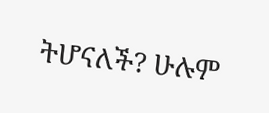ትሆናለች? ሁሉም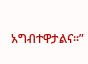አግብተዋታልና።”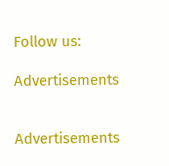Follow us:

Advertisements


Advertisements